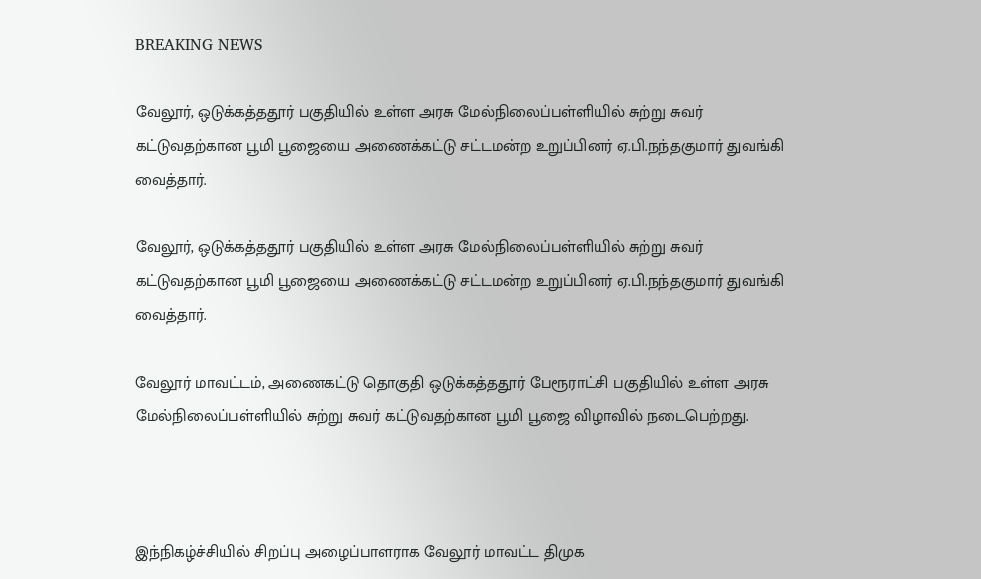BREAKING NEWS

வேலூர், ஒடுக்கத்ததூர் பகுதியில் உள்ள அரசு மேல்நிலைப்பள்ளியில் சுற்று சுவர் கட்டுவதற்கான பூமி பூஜையை அணைக்கட்டு சட்டமன்ற உறுப்பினர் ஏ.பி.நந்தகுமார் துவங்கி வைத்தார்.

வேலூர், ஒடுக்கத்ததூர் பகுதியில் உள்ள அரசு மேல்நிலைப்பள்ளியில் சுற்று சுவர் கட்டுவதற்கான பூமி பூஜையை அணைக்கட்டு சட்டமன்ற உறுப்பினர் ஏ.பி.நந்தகுமார் துவங்கி வைத்தார்.

வேலூர் மாவட்டம், அணைகட்டு தொகுதி ஒடுக்கத்ததூர் பேரூராட்சி பகுதியில் உள்ள அரசு மேல்நிலைப்பள்ளியில் சுற்று சுவர் கட்டுவதற்கான பூமி பூஜை விழாவில் நடைபெற்றது.



இந்நிகழ்ச்சியில் சிறப்பு அழைப்பாளராக வேலூர் மாவட்ட திமுக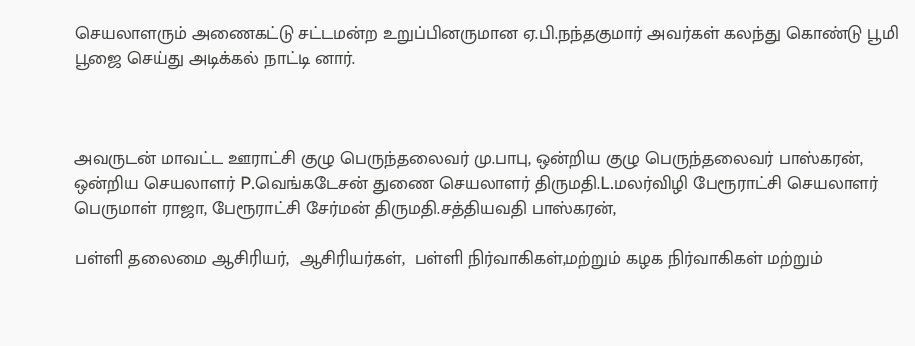செயலாளரும் அணைகட்டு சட்டமன்ற உறுப்பினருமான ஏ.பி.நந்தகுமார் அவர்கள் கலந்து கொண்டு பூமி பூஜை செய்து அடிக்கல் நாட்டி னார்.



அவருடன் மாவட்ட ஊராட்சி குழு பெருந்தலைவர் மு.பாபு, ஒன்றிய குழு பெருந்தலைவர் பாஸ்கரன், ஒன்றிய செயலாளர் P.வெங்கடேசன் துணை செயலாளர் திருமதி.L.மலர்விழி பேரூராட்சி செயலாளர் பெருமாள் ராஜா, பேரூராட்சி சேர்மன் திருமதி.சத்தியவதி பாஸ்கரன்,

பள்ளி தலைமை ஆசிரியர்,  ஆசிரியர்கள்,  பள்ளி நிர்வாகிகள்,மற்றும் கழக நிர்வாகிகள் மற்றும்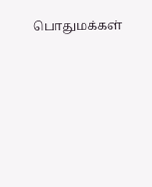பொதுமக்கள்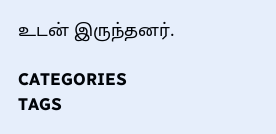உடன் இருந்தனர்.

CATEGORIES
TAGS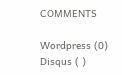COMMENTS

Wordpress (0)
Disqus ( )